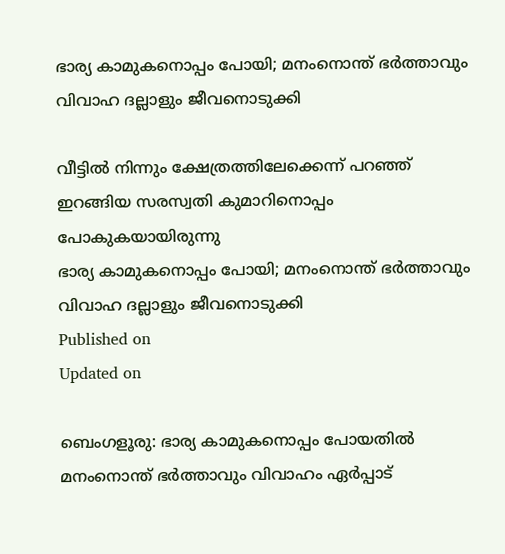ഭാര്യ കാമുകനൊപ്പം പോയി; മനംനൊന്ത് ഭര്‍ത്താവും വിവാഹ ദല്ലാളും ജീവനൊടുക്കി

വീട്ടില്‍ നിന്നും ക്ഷേത്രത്തിലേക്കെന്ന് പറഞ്ഞ് ഇറങ്ങിയ സരസ്വതി കുമാറിനൊപ്പം പോകുകയായിരുന്നു
ഭാര്യ കാമുകനൊപ്പം പോയി; മനംനൊന്ത് ഭര്‍ത്താവും വിവാഹ ദല്ലാളും ജീവനൊടുക്കി
Published on
Updated on

ബെംഗളൂരു: ഭാര്യ കാമുകനൊപ്പം പോയതില്‍ മനംനൊന്ത് ഭര്‍ത്താവും വിവാഹം ഏര്‍പ്പാട്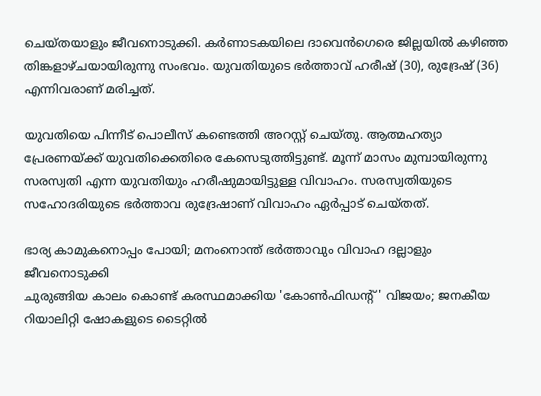ചെയ്തയാളും ജീവനൊടുക്കി. കര്‍ണാടകയിലെ ദാവെന്‍ഗെരെ ജില്ലയില്‍ കഴിഞ്ഞ തിങ്കളാഴ്ചയായിരുന്നു സംഭവം. യുവതിയുടെ ഭര്‍ത്താവ് ഹരീഷ് (30), രുദ്രേഷ് (36) എന്നിവരാണ് മരിച്ചത്.

യുവതിയെ പിന്നീട് പൊലീസ് കണ്ടെത്തി അറസ്റ്റ് ചെയ്തു. ആത്മഹത്യാ പ്രേരണയ്ക്ക് യുവതിക്കെതിരെ കേസെടുത്തിട്ടുണ്ട്. മൂന്ന് മാസം മുമ്പായിരുന്നു സരസ്വതി എന്ന യുവതിയും ഹരീഷുമായിട്ടുള്ള വിവാഹം. സരസ്വതിയുടെ സഹോദരിയുടെ ഭര്‍ത്താവ രുദ്രേഷാണ് വിവാഹം ഏര്‍പ്പാട് ചെയ്തത്.

ഭാര്യ കാമുകനൊപ്പം പോയി; മനംനൊന്ത് ഭര്‍ത്താവും വിവാഹ ദല്ലാളും ജീവനൊടുക്കി
ചുരുങ്ങിയ കാലം കൊണ്ട് കരസ്ഥമാക്കിയ 'കോൺഫിഡൻ്റ്' വിജയം; ജനകീയ റിയാലിറ്റി ഷോകളുടെ ടൈറ്റിൽ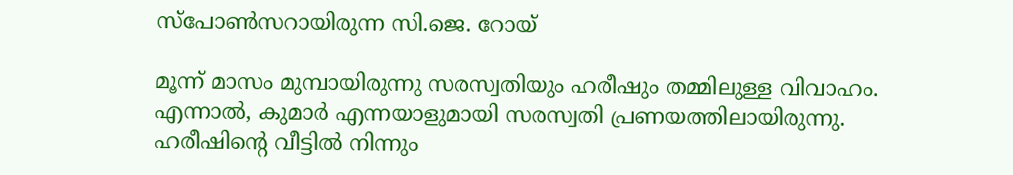സ്പോൺസറായിരുന്ന സി.ജെ. റോയ്

മൂന്ന് മാസം മുമ്പായിരുന്നു സരസ്വതിയും ഹരീഷും തമ്മിലുള്ള വിവാഹം. എന്നാല്‍, കുമാര്‍ എന്നയാളുമായി സരസ്വതി പ്രണയത്തിലായിരുന്നു. ഹരീഷിന്റെ വീട്ടില്‍ നിന്നും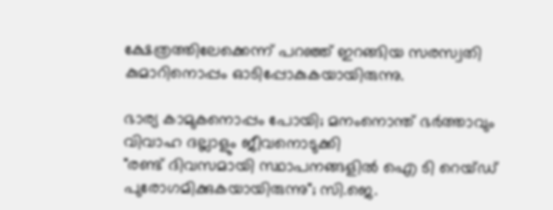ക്ഷേത്രത്തിലേക്കെന്ന് പറഞ്ഞ് ഇറങ്ങിയ സരസ്വതി കുമാറിനൊപ്പം ഓടിപ്പോകുകയായിരുന്നു.

ഭാര്യ കാമുകനൊപ്പം പോയി; മനംനൊന്ത് ഭര്‍ത്താവും വിവാഹ ദല്ലാളും ജീവനൊടുക്കി
"രണ്ട് ദിവസമായി സ്ഥാപനങ്ങളിൽ ഐ ടി റെയ്ഡ് പുരോഗമിക്കുകയായിരുന്നു"; സി.ജെ.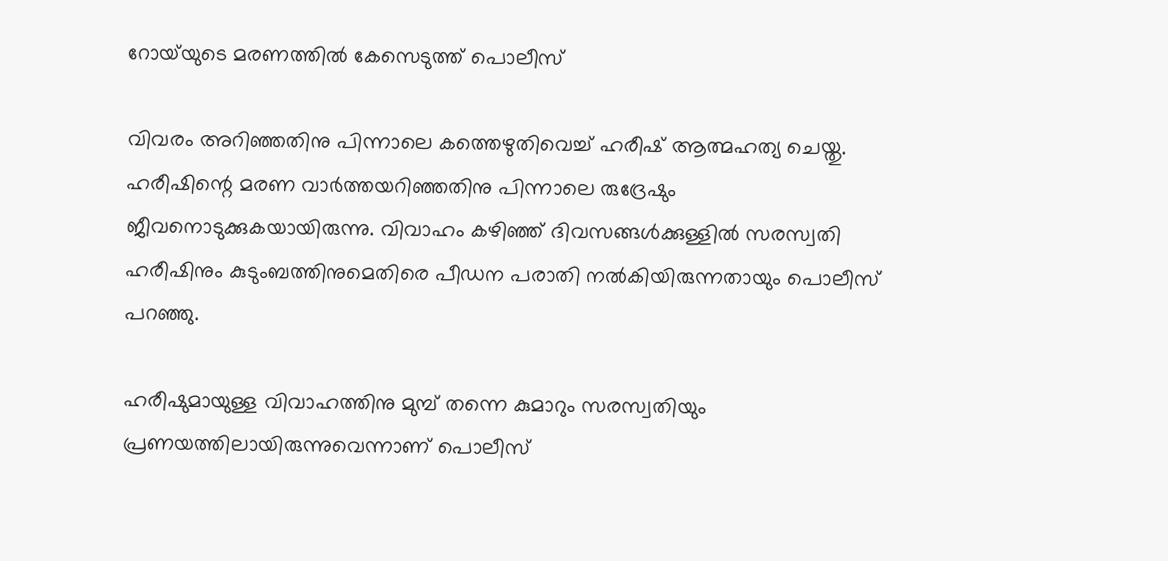റോയ്‌യുടെ മരണത്തിൽ കേസെടുത്ത് പൊലീസ്

വിവരം അറിഞ്ഞതിനു പിന്നാലെ കത്തെഴുതിവെച്ച് ഹരീഷ് ആത്മഹത്യ ചെയ്തു. ഹരീഷിന്റെ മരണ വാര്‍ത്തയറിഞ്ഞതിനു പിന്നാലെ രുദ്രേഷും ജീവനൊടുക്കുകയായിരുന്നു. വിവാഹം കഴിഞ്ഞ് ദിവസങ്ങള്‍ക്കുള്ളില്‍ സരസ്വതി ഹരീഷിനും കുടുംബത്തിനുമെതിരെ പീഡന പരാതി നല്‍കിയിരുന്നതായും പൊലീസ് പറഞ്ഞു.

ഹരീഷുമായുള്ള വിവാഹത്തിനു മുമ്പ് തന്നെ കുമാറും സരസ്വതിയും പ്രണയത്തിലായിരുന്നുവെന്നാണ് പൊലീസ്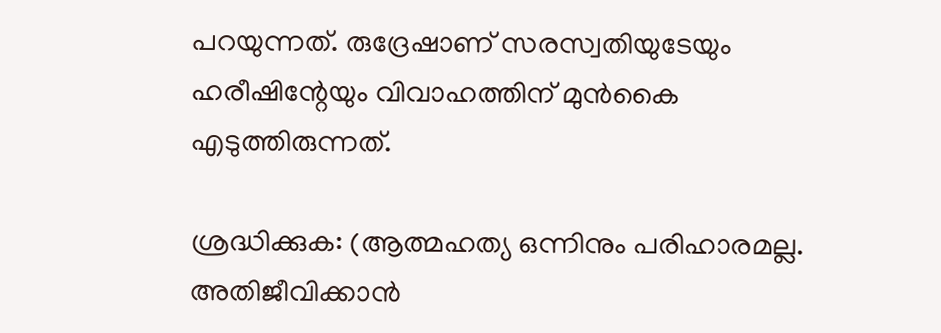പറയുന്നത്. രുദ്രേഷാണ് സരസ്വതിയുടേയും ഹരീഷിന്റേയും വിവാഹത്തിന് മുന്‍കൈ എടുത്തിരുന്നത്.

ശ്രദ്ധിക്കുക: (ആത്മഹത്യ ഒന്നിനും പരിഹാരമല്ല. അതിജീവിക്കാൻ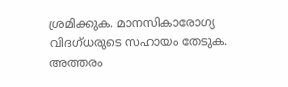ശ്രമിക്കുക. മാനസികാരോഗ്യ വിദഗ്ധരുടെ സഹായം തേടുക. അത്തരം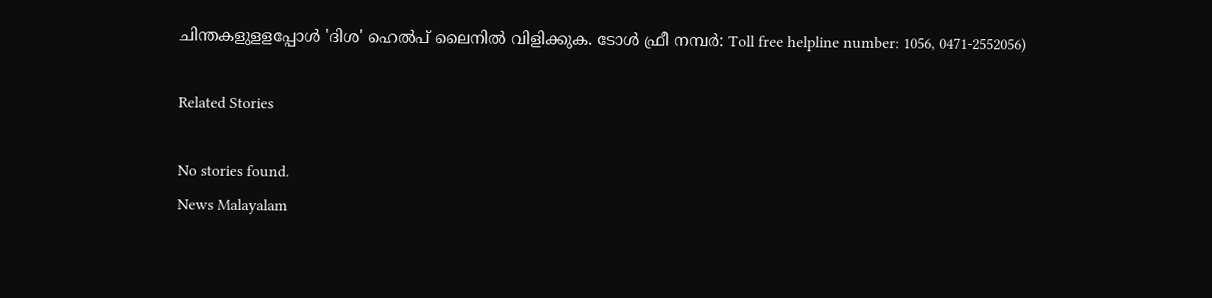ചിന്തകളുളളപ്പോൾ 'ദിശ' ഹെൽപ് ലൈനിൽ വിളിക്കുക. ടോൾ ഫ്രീ നമ്പർ: Toll free helpline number: 1056, 0471-2552056)

Related Stories

No stories found.
News Malayalam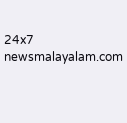24x7
newsmalayalam.com